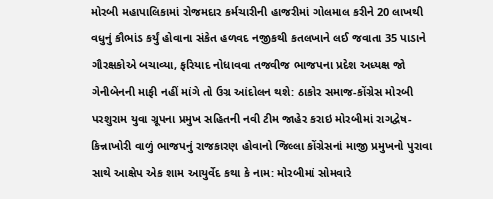મોરબી મહાપાલિકામાં રોજમદાર કર્મચારીની હાજરીમાં ગોલમાલ કરીને 20 લાખથી વધુનું કૌભાંડ કર્યું હોવાના સંકેત હળવદ નજીકથી કતલખાને લઈ જવાતા 35 પાડાને ગૌરક્ષકોએ બચાવ્યા, ફરિયાદ નોધાવવા તજવીજ ભાજપના પ્રદેશ અધ્યક્ષ જો ગેનીબેનની માફી નહીં માંગે તો ઉગ્ર આંદોલન થશે: ઠાકોર સમાજ-કોંગ્રેસ મોરબી પરશુરામ યુવા ગ્રૂપના પ્રમુખ સહિતની નવી ટીમ જાહેર કરાઇ મોરબીમાં રાગદ્વેષ-કિન્નાખોરી વાળું ભાજપનું રાજકારણ હોવાનો જિલ્લા કોંગ્રેસનાં માજી પ્રમુખનો પુરાવા સાથે આક્ષેપ એક શામ આયુર્વેદ કથા કે નામ: મોરબીમાં સોમવારે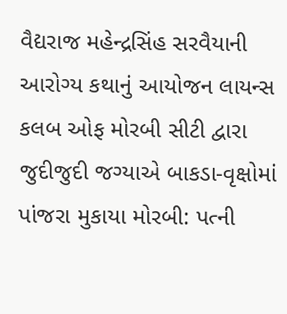વૈદ્યરાજ મહેન્દ્રસિંહ સરવૈયાની આરોગ્ય કથાનું આયોજન લાયન્સ કલબ ઓફ મોરબી સીટી દ્વારા જુદીજુદી જગ્યાએ બાકડા-વૃક્ષોમાં પાંજરા મુકાયા મોરબી: પત્ની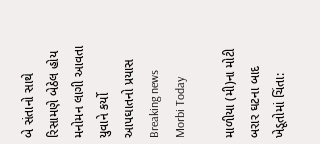બે સંતાનો સાથે રિસામણે બેઠેલ હોય મનોમન લાગી આવતા યુવાને કર્યો આપઘાતનો પ્રયાસ
Breaking news
Morbi Today

માળીયા (મી)ના મોટી બરાર ઘટના બાદ ખેડૂતોમાં ચિંતા: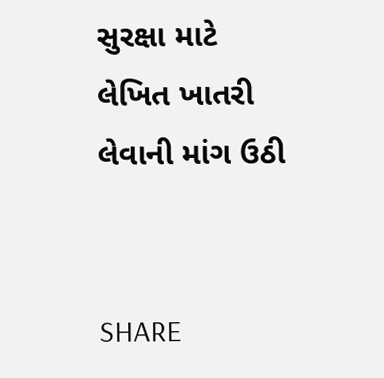સુરક્ષા માટે લેખિત ખાતરી લેવાની માંગ ઉઠી


SHARE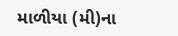માળીયા (મી)ના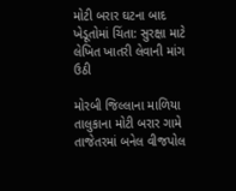મોટી બરાર ઘટના બાદ ખેડૂતોમાં ચિંતા: સુરક્ષા માટે લેખિત ખાતરી લેવાની માંગ ઉઠી

મોરબી જિલ્લાના માળિયા તાલુકાના મોટી બરાર ગામે તાજેતરમાં બનેલ વીજપોલ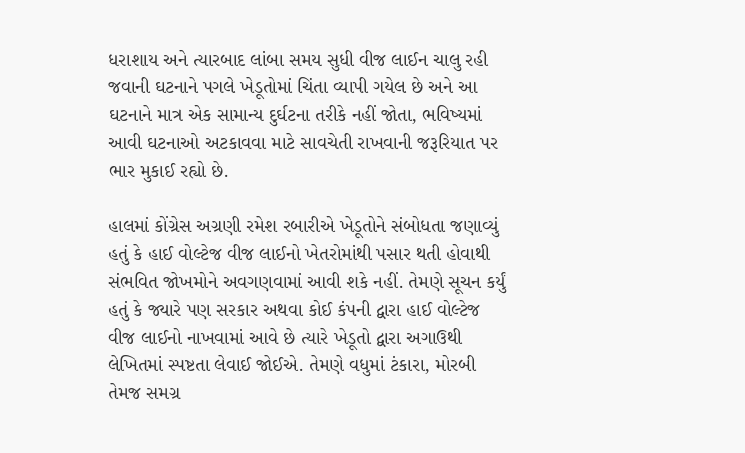ધરાશાય અને ત્યારબાદ લાંબા સમય સુધી વીજ લાઈન ચાલુ રહી જવાની ઘટનાને પગલે ખેડૂતોમાં ચિંતા વ્યાપી ગયેલ છે અને આ ઘટનાને માત્ર એક સામાન્ય દુર્ઘટના તરીકે નહીં જોતા, ભવિષ્યમાં આવી ઘટનાઓ અટકાવવા માટે સાવચેતી રાખવાની જરૂરિયાત પર ભાર મુકાઈ રહ્યો છે.

હાલમાં કોંગ્રેસ અગ્રણી રમેશ રબારીએ ખેડૂતોને સંબોધતા જણાવ્યું હતું કે હાઈ વોલ્ટેજ વીજ લાઈનો ખેતરોમાંથી પસાર થતી હોવાથી સંભવિત જોખમોને અવગણવામાં આવી શકે નહીં. તેમણે સૂચન કર્યું હતું કે જ્યારે પણ સરકાર અથવા કોઈ કંપની દ્વારા હાઈ વોલ્ટેજ વીજ લાઈનો નાખવામાં આવે છે ત્યારે ખેડૂતો દ્વારા અગાઉથી લેખિતમાં સ્પષ્ટતા લેવાઈ જોઈએ. તેમણે વધુમાં ટંકારા, મોરબી તેમજ સમગ્ર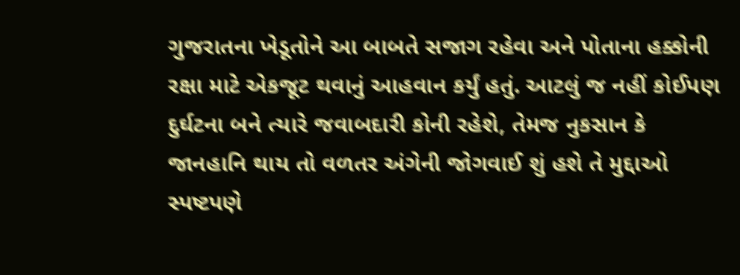ગુજરાતના ખેડૂતોને આ બાબતે સજાગ રહેવા અને પોતાના હક્કોની રક્ષા માટે એકજૂટ થવાનું આહવાન કર્યું હતું. આટલું જ નહીં કોઈપણ દુર્ઘટના બને ત્યારે જવાબદારી કોની રહેશે, તેમજ નુકસાન કે જાનહાનિ થાય તો વળતર અંગેની જોગવાઈ શું હશે તે મુદ્દાઓ સ્પષ્ટપણે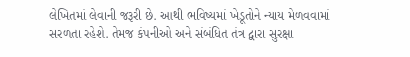લેખિતમાં લેવાની જરૂરી છે. આથી ભવિષ્યમાં ખેડૂતોને ન્યાય મેળવવામાં સરળતા રહેશે. તેમજ કંપનીઓ અને સંબંધિત તંત્ર દ્વારા સુરક્ષા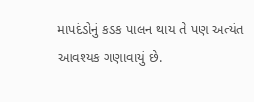માપદંડોનું કડક પાલન થાય તે પણ અત્યંત આવશ્યક ગણાવાયું છે.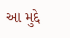આ મુદ્દે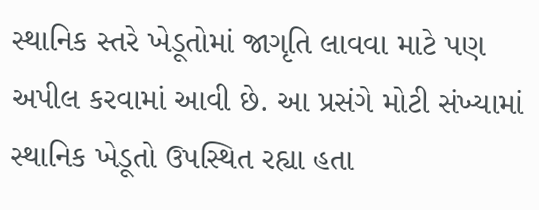સ્થાનિક સ્તરે ખેડૂતોમાં જાગૃતિ લાવવા માટે પણ અપીલ કરવામાં આવી છે. આ પ્રસંગે મોટી સંખ્યામાં સ્થાનિક ખેડૂતો ઉપસ્થિત રહ્યા હતા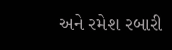અને રમેશ રબારી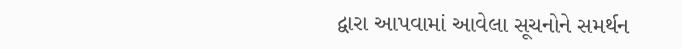દ્વારા આપવામાં આવેલા સૂચનોને સમર્થન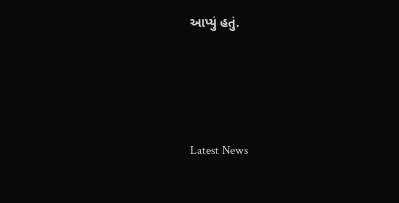આપ્યું હતું.






Latest News